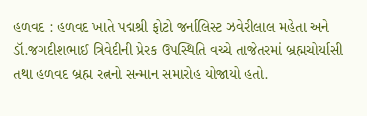હળવદ : હળવદ ખાતે પદ્મશ્રી ફોટો જર્નાલિસ્ટ ઝવેરીલાલ મહેતા અને ડૉ.જગદીશભાઈ ત્રિવેદીની પ્રેરક ઉપસ્થિતિ વચ્ચે તાજેતરમાં બ્રહ્મચોર્યાસી તથા હળવદ બ્રહ્મ રત્નનો સન્માન સમારોહ યોજાયો હતો.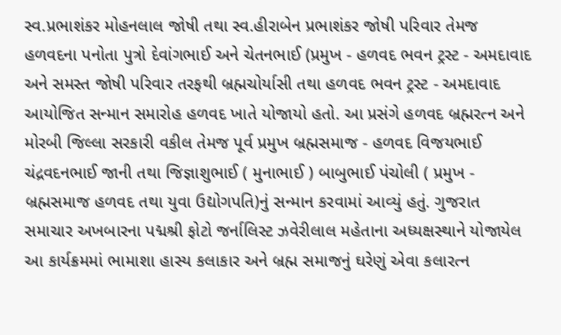સ્વ.પ્રભાશંકર મોહનલાલ જોષી તથા સ્વ.હીરાબેન પ્રભાશંકર જોષી પરિવાર તેમજ હળવદના પનોતા પુત્રો દેવાંગભાઈ અને ચેતનભાઈ (પ્રમુખ - હળવદ ભવન ટ્રસ્ટ - અમદાવાદ અને સમસ્ત જોષી પરિવાર તરફથી બ્રહ્મચોર્યાસી તથા હળવદ ભવન ટ્રસ્ટ - અમદાવાદ આયોજિત સન્માન સમારોહ હળવદ ખાતે યોજાયો હતો. આ પ્રસંગે હળવદ બ્રહ્મરત્ન અને મોરબી જિલ્લા સરકારી વકીલ તેમજ પૂર્વ પ્રમુખ બ્રહ્મસમાજ - હળવદ વિજયભાઈ ચંદ્રવદનભાઈ જાની તથા જિજ્ઞાશુભાઈ ( મુનાભાઈ ) બાબુભાઈ પંચોલી ( પ્રમુખ - બ્રહ્મસમાજ હળવદ તથા યુવા ઉદ્યોગપતિ)નું સન્માન કરવામાં આવ્યું હતું. ગુજરાત સમાચાર અખબારના પદ્મશ્રી ફોટો જર્નાલિસ્ટ ઝવેરીલાલ મહેતાના અધ્યક્ષસ્થાને યોજાયેલ આ કાર્યક્રમમાં ભામાશા હાસ્ય કલાકાર અને બ્રહ્મ સમાજનું ઘરેણું એવા કલારત્ન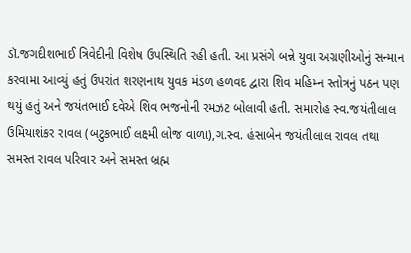ડૉ.જગદીશભાઈ ત્રિવેદીની વિશેષ ઉપસ્થિતિ રહી હતી. આ પ્રસંગે બન્ને યુવા અગ્રણીઓનું સન્માન કરવામા આવ્યું હતું ઉપરાંત શરણનાથ યુવક મંડળ હળવદ દ્વારા શિવ મહિમ્ન સ્તોત્રનું પઠન પણ થયું હતું અને જયંતભાઈ દવેએ શિવ ભજનોની રમઝટ બોલાવી હતી. સમારોહ સ્વ.જયંતીલાલ ઉમિયાશંકર રાવલ (બટુકભાઈ લક્ષ્મી લોજ વાળા),ગ.સ્વ. હંસાબેન જયંતીલાલ રાવલ તથા સમસ્ત રાવલ પરિવાર અને સમસ્ત બ્રહ્મ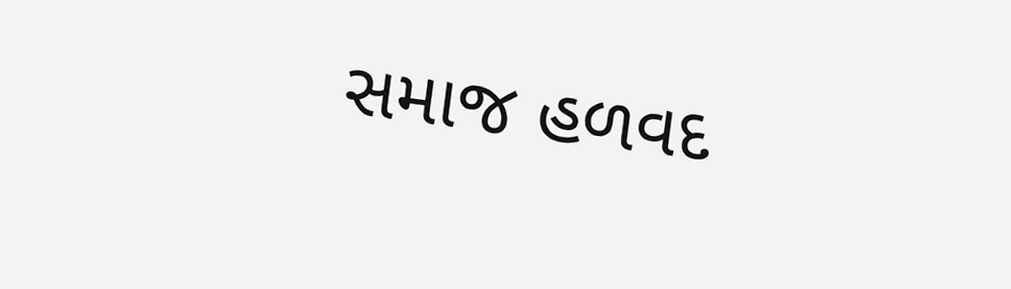સમાજ હળવદ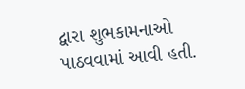દ્વારા શુભકામનાઓ પાઠવવામાં આવી હતી.